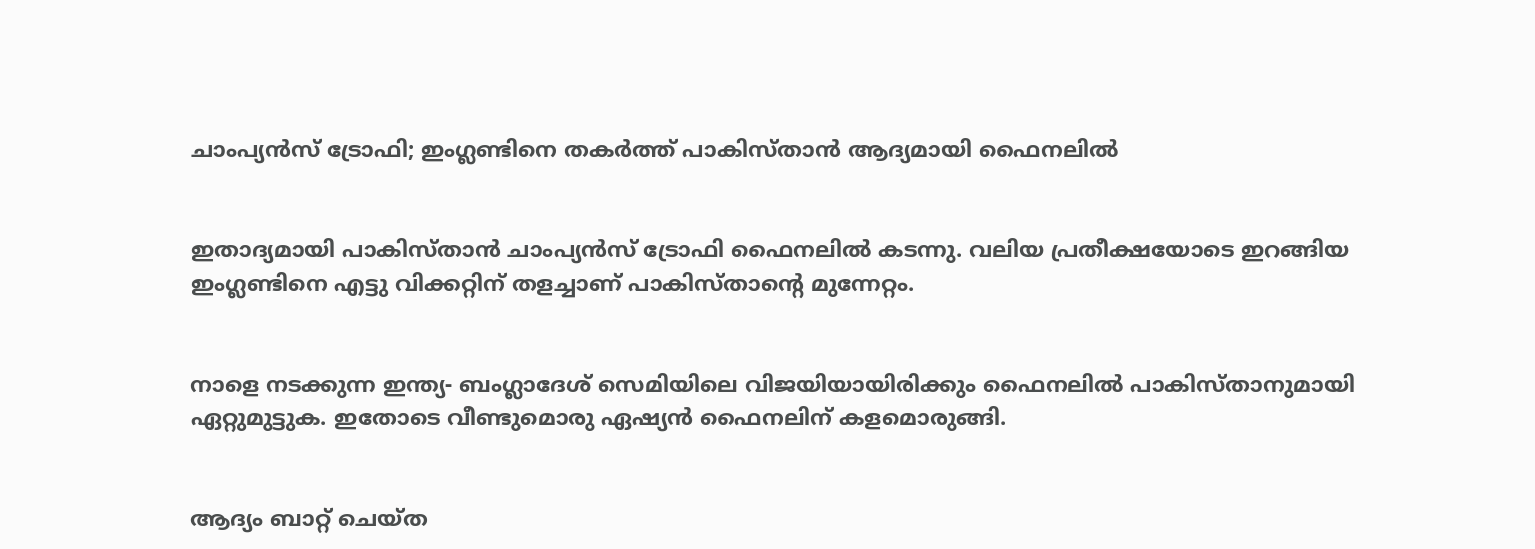ചാംപ്യന്‍സ് ട്രോഫി; ഇംഗ്ലണ്ടിനെ തകര്‍ത്ത് പാകിസ്താന്‍ ആദ്യമായി ഫൈനലില്‍


ഇതാദ്യമായി പാകിസ്താന്‍ ചാംപ്യന്‍സ് ട്രോഫി ഫൈനലില്‍ കടന്നു. വലിയ പ്രതീക്ഷയോടെ ഇറങ്ങിയ ഇംഗ്ലണ്ടിനെ എട്ടു വിക്കറ്റിന് തളച്ചാണ് പാകിസ്താന്റെ മുന്നേറ്റം.


നാളെ നടക്കുന്ന ഇന്ത്യ- ബംഗ്ലാദേശ് സെമിയിലെ വിജയിയായിരിക്കും ഫൈനലില്‍ പാകിസ്താനുമായി ഏറ്റുമുട്ടുക. ഇതോടെ വീണ്ടുമൊരു ഏഷ്യന്‍ ഫൈനലിന് കളമൊരുങ്ങി.


ആദ്യം ബാറ്റ് ചെയ്ത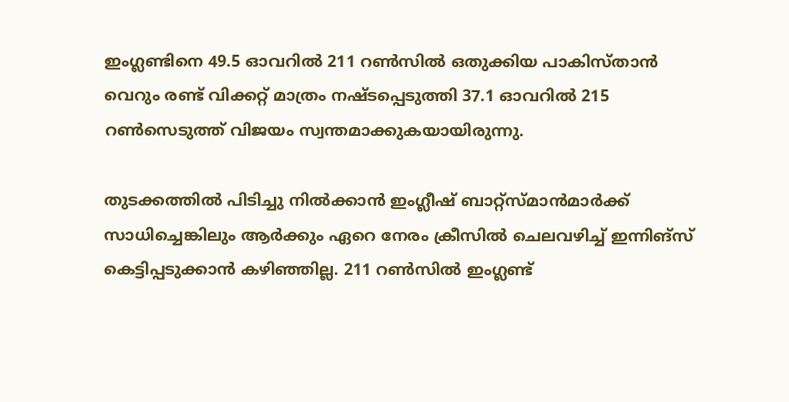ഇംഗ്ലണ്ടിനെ 49.5 ഓവറില്‍ 211 റണ്‍സില്‍ ഒതുക്കിയ പാകിസ്താന്‍ വെറും രണ്ട് വിക്കറ്റ് മാത്രം നഷ്ടപ്പെടുത്തി 37.1 ഓവറില്‍ 215 റണ്‍സെടുത്ത് വിജയം സ്വന്തമാക്കുകയായിരുന്നു.

തുടക്കത്തില്‍ പിടിച്ചു നില്‍ക്കാന്‍ ഇംഗ്ലീഷ് ബാറ്റ്‌സ്മാന്‍മാര്‍ക്ക് സാധിച്ചെങ്കിലും ആര്‍ക്കും ഏറെ നേരം ക്രീസില്‍ ചെലവഴിച്ച് ഇന്നിങ്‌സ് കെട്ടിപ്പടുക്കാന്‍ കഴിഞ്ഞില്ല. 211 റണ്‍സില്‍ ഇംഗ്ലണ്ട്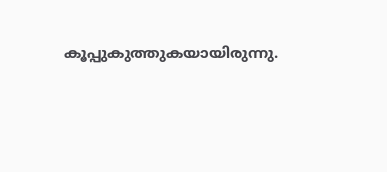കൂപ്പുകുത്തുകയായിരുന്നു.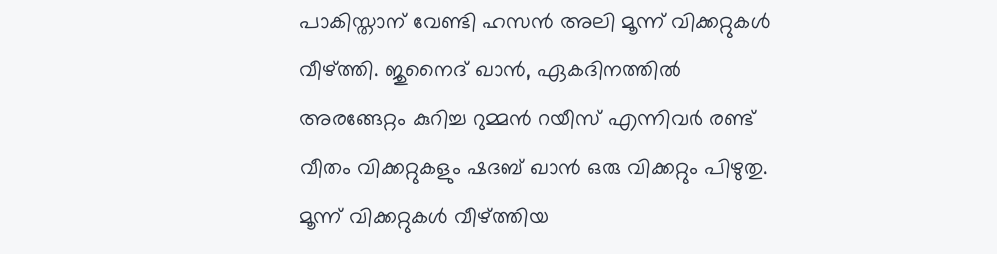പാകിസ്താന് വേണ്ടി ഹസന്‍ അലി മൂന്ന് വിക്കറ്റുകള്‍ വീഴ്ത്തി. ജുനൈദ് ഖാന്‍, ഏകദിനത്തില്‍ അരങ്ങേറ്റം കുറിച്ച റുമ്മന്‍ റയീസ് എന്നിവര്‍ രണ്ട് വീതം വിക്കറ്റുകളും ഷദബ് ഖാന്‍ ഒരു വിക്കറ്റും പിഴുതു. മൂന്ന് വിക്കറ്റുകള്‍ വീഴ്ത്തിയ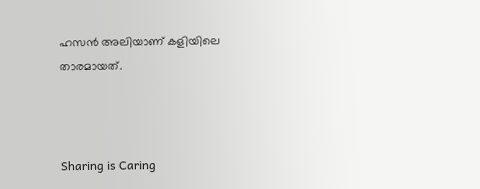ഹസന്‍ അലിയാണ് കളിയിലെ താരമായത്.



Sharing is Caring